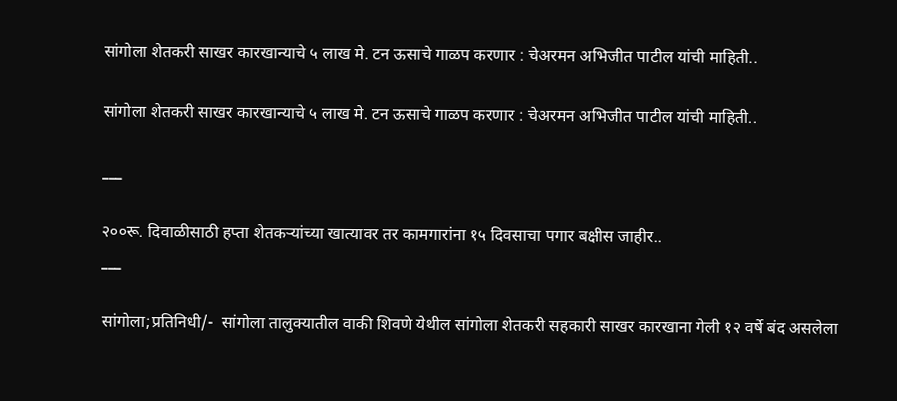सांगोला शेतकरी साखर कारखान्याचे ५ लाख मे. टन ऊसाचे गाळप करणार : चेअरमन अभिजीत पाटील यांची माहिती..

सांगोला शेतकरी साखर कारखान्याचे ५ लाख मे. टन ऊसाचे गाळप करणार : चेअरमन अभिजीत पाटील यांची माहिती..

___

२००रू. दिवाळीसाठी हप्ता शेतकऱ्यांच्या खात्यावर तर कामगारांना १५ दिवसाचा पगार बक्षीस जाहीर..
___

सांगोला;प्रतिनिधी/-  सांगोला तालुक्यातील वाकी शिवणे येथील सांगोला शेतकरी सहकारी साखर कारखाना गेली १२ वर्षे बंद असलेला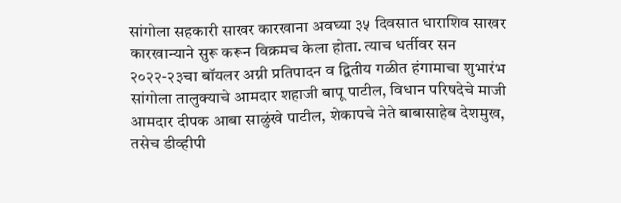सांगोला सहकारी साखर कारखाना अवघ्या ३५ दिवसात धाराशिव साखर कारखान्याने सुरू करून विक्रमच केला होता. त्याच धर्तीवर सन २०२२-२३चा बॉयलर अग्नी प्रतिपादन व द्वितीय गळीत हंगामाचा शुभारंभ सांगोला तालुक्याचे आमदार शहाजी बापू पाटील, विधान परिषदेचे माजी आमदार दीपक आबा साळुंखे पाटील, शेकापचे नेते बाबासाहेब देशमुख, तसेच डीव्हीपी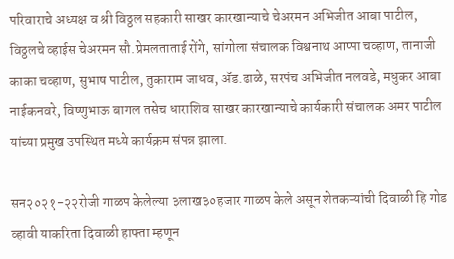परिवाराचे अध्यक्ष व श्री विठ्ठल सहकारी साखर कारखान्याचे चेअरमन अभिजीत आबा पाटील, विठ्ठलचे व्हाईस चेअरमन सौ.प्रेमलताताई रोंगे, सांगोला संचालक विश्वनाथ आप्पा चव्हाण, तानाजी काका चव्हाण, सुभाष पाटील, तुकाराम जाधव, ॲड.ढाळे, सरपंच अभिजीत नलवडे, मधुकर आबा नाईकनवरे, विष्णुभाऊ बागल तसेच धाराशिव साखर कारखान्याचे कार्यकारी संचालक अमर पाटील यांच्या प्रमुख उपस्थित मध्ये कार्यक्रम संपन्न झाला.

सन२०२१-२२रोजी गाळप केलेल्या ३लाख३०हजार गाळप केले असून शेतकऱ्यांची दिवाळी हि गोड व्हावी याकरिता दिवाळी हाफ्ता म्हणून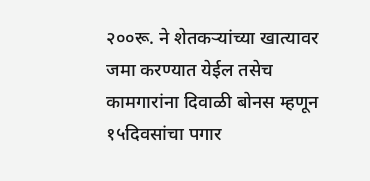२००रू. ने शेतकऱ्यांच्या खात्यावर जमा करण्यात येईल तसेच कामगारांना दिवाळी बोनस म्हणून १५दिवसांचा पगार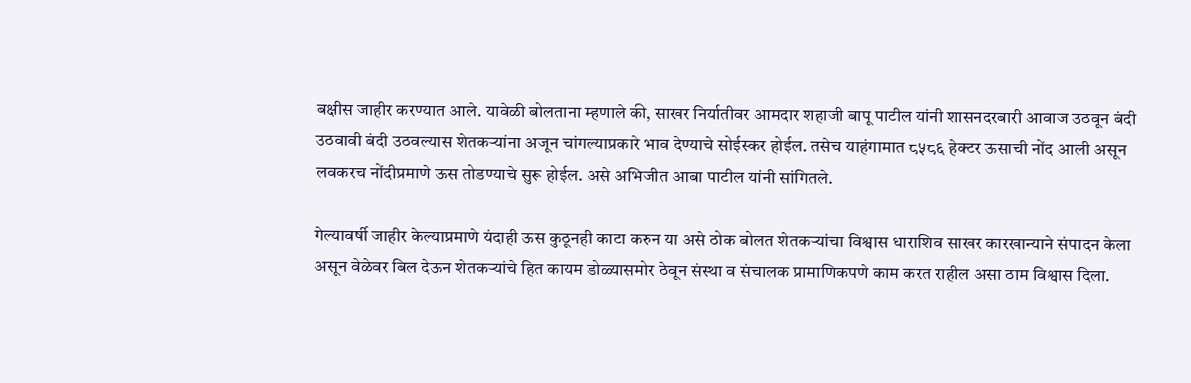बक्षीस जाहीर करण्यात आले. यावेळी बोलताना म्हणाले की, साखर निर्यातीवर आमदार शहाजी बापू पाटील यांनी शासनदरबारी आवाज उठवून बंदी उठवावी बंदी उठवल्यास शेतकऱ्यांना अजून चांगल्याप्रकारे भाव देण्याचे सोईस्कर होईल. तसेच याहंगामात ८५८६ हेक्टर ऊसाची नोंद आली असून लवकरच नोंदीप्रमाणे ऊस तोडण्याचे सुरू होईल. असे अभिजीत आबा पाटील यांनी सांगितले.

गेल्यावर्षी जाहीर केल्याप्रमाणे यंदाही ऊस कुठूनही काटा करुन या असे ठोक बोलत शेतकऱ्यांचा विश्वास धाराशिव साखर कारखान्याने संपादन केला असून वेळेवर बिल देऊन शेतकऱ्यांचे हित कायम डोळ्यासमोर ठेवून संस्था व संचालक प्रामाणिकपणे काम करत राहील असा ठाम विश्वास दिला.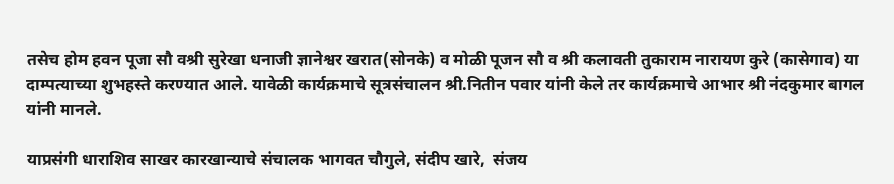तसेच होम हवन पूजा सौ वश्री सुरेखा धनाजी ज्ञानेश्वर खरात(सोनके) व मोळी पूजन सौ व श्री कलावती तुकाराम नारायण कुरे (कासेगाव) या दाम्पत्याच्या शुभहस्ते करण्यात आले. यावेळी कार्यक्रमाचे सूत्रसंचालन श्री.नितीन पवार यांनी केले तर कार्यक्रमाचे आभार श्री नंदकुमार बागल यांनी मानले.

याप्रसंगी धाराशिव साखर कारखान्याचे संचालक भागवत चौगुले, संदीप खारे,  संजय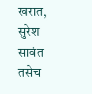खरात, सुरेश सावंत तसेच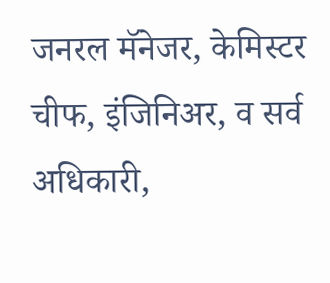जनरल मॅनेजर, केमिस्टर चीफ, इंजिनिअर, व सर्व अधिकारी,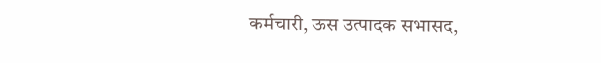कर्मचारी, ऊस उत्पादक सभासद,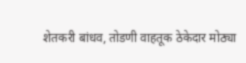शेतकरी बांधव, तोडणी वाहतूक ठेकेदार मोठ्या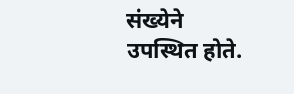संख्येने उपस्थित होते.